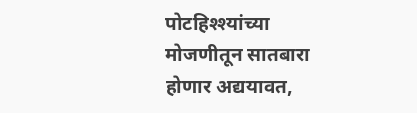पोटहिश्श्यांच्या मोजणीतून सातबारा होणार अद्ययावत,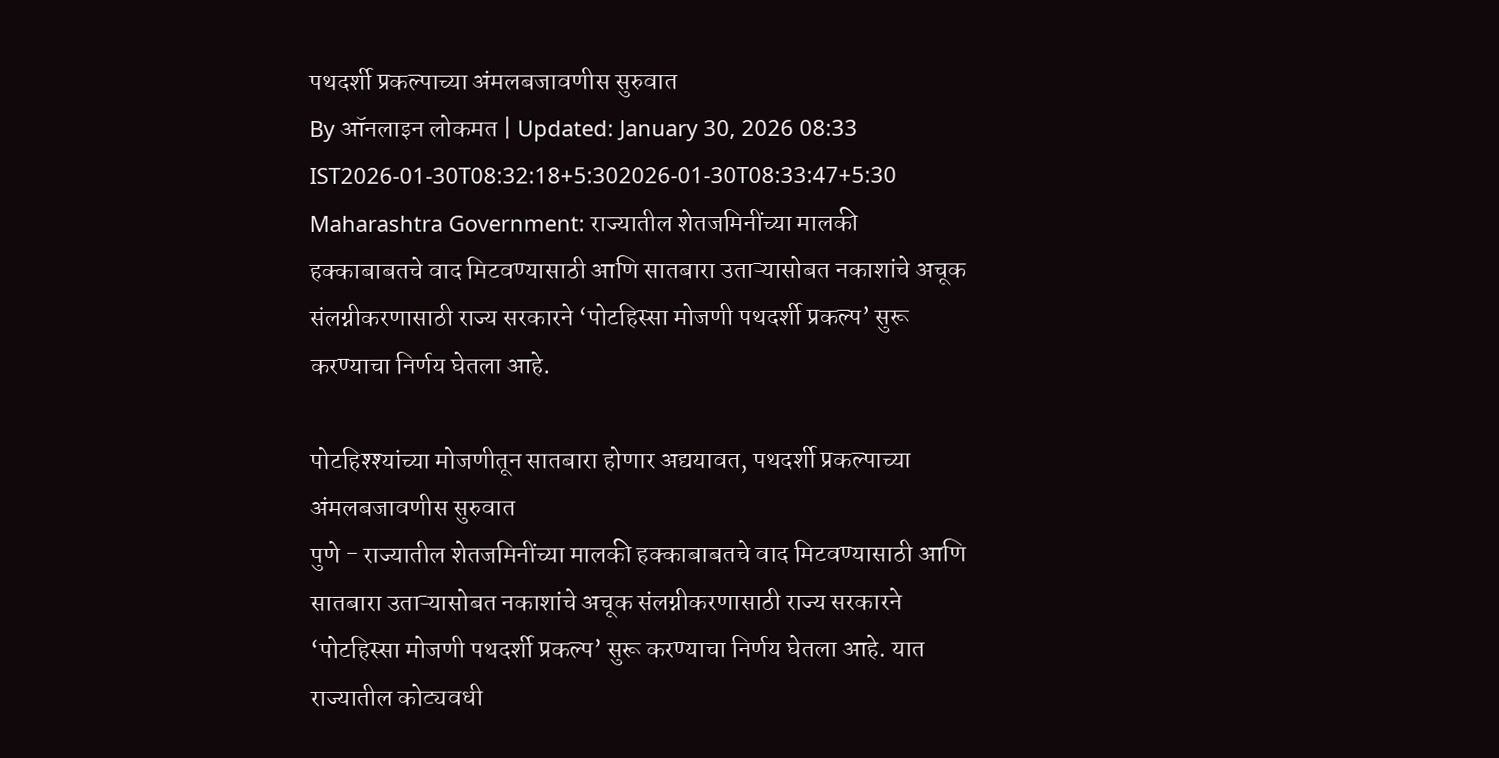पथदर्शी प्रकल्पाच्या अंमलबजावणीस सुरुवात
By ऑनलाइन लोकमत | Updated: January 30, 2026 08:33 IST2026-01-30T08:32:18+5:302026-01-30T08:33:47+5:30
Maharashtra Government: राज्यातील शेतजमिनींच्या मालकी हक्काबाबतचे वाद मिटवण्यासाठी आणि सातबारा उताऱ्यासोबत नकाशांचे अचूक संलग्नीकरणासाठी राज्य सरकारने ‘पोटहिस्सा मोजणी पथदर्शी प्रकल्प’ सुरू करण्याचा निर्णय घेतला आहे.

पोटहिश्श्यांच्या मोजणीतून सातबारा होणार अद्ययावत, पथदर्शी प्रकल्पाच्या अंमलबजावणीस सुरुवात
पुणे - राज्यातील शेतजमिनींच्या मालकी हक्काबाबतचे वाद मिटवण्यासाठी आणि सातबारा उताऱ्यासोबत नकाशांचे अचूक संलग्नीकरणासाठी राज्य सरकारने ‘पोटहिस्सा मोजणी पथदर्शी प्रकल्प’ सुरू करण्याचा निर्णय घेतला आहे. यात राज्यातील कोट्यवधी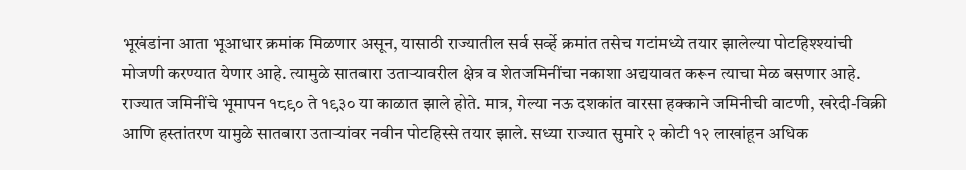भूखंडांना आता भूआधार क्रमांक मिळणार असून, यासाठी राज्यातील सर्व सर्व्हे क्रमांत तसेच गटांमध्ये तयार झालेल्या पोटहिश्श्यांची मोजणी करण्यात येणार आहे. त्यामुळे सातबारा उताऱ्यावरील क्षेत्र व शेतजमिनींचा नकाशा अद्ययावत करून त्याचा मेळ बसणार आहे.
राज्यात जमिनींचे भूमापन १८९० ते १९३० या काळात झाले होते. मात्र, गेल्या नऊ दशकांत वारसा हक्काने जमिनीची वाटणी, खरेदी-विक्री आणि हस्तांतरण यामुळे सातबारा उताऱ्यांवर नवीन पोटहिस्से तयार झाले. सध्या राज्यात सुमारे २ कोटी १२ लाखांहून अधिक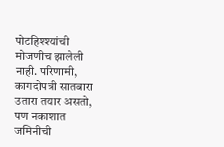पोटहिश्श्यांची मोजणीच झालेली नाही. परिणामी, कागदोपत्री सातबारा उतारा तयार असतो, पण नकाशात जमिनीची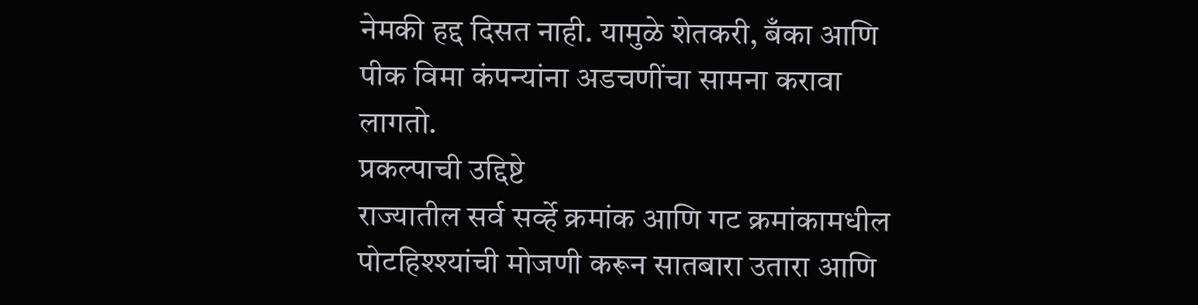नेमकी हद्द दिसत नाही. यामुळे शेतकरी, बँका आणि पीक विमा कंपन्यांना अडचणींचा सामना करावा लागतो.
प्रकल्पाची उद्दिष्टे
राज्यातील सर्व सर्व्हे क्रमांक आणि गट क्रमांकामधील पोटहिश्श्यांची मोजणी करून सातबारा उतारा आणि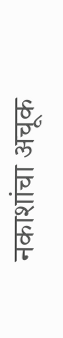नकाशांचा अचूक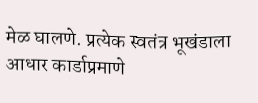मेळ घालणे. प्रत्येक स्वतंत्र भूखंडाला आधार कार्डाप्रमाणे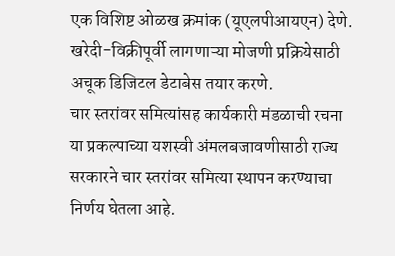एक विशिष्ट ओळख क्रमांक (यूएलपीआयएन) देणे.
खरेदी-विक्रीपूर्वी लागणाऱ्या मोजणी प्रक्रियेसाठी अचूक डिजिटल डेटाबेस तयार करणे.
चार स्तरांवर समित्यांसह कार्यकारी मंडळाची रचना
या प्रकल्पाच्या यशस्वी अंमलबजावणीसाठी राज्य सरकारने चार स्तरांवर समित्या स्थापन करण्याचा निर्णय घेतला आहे.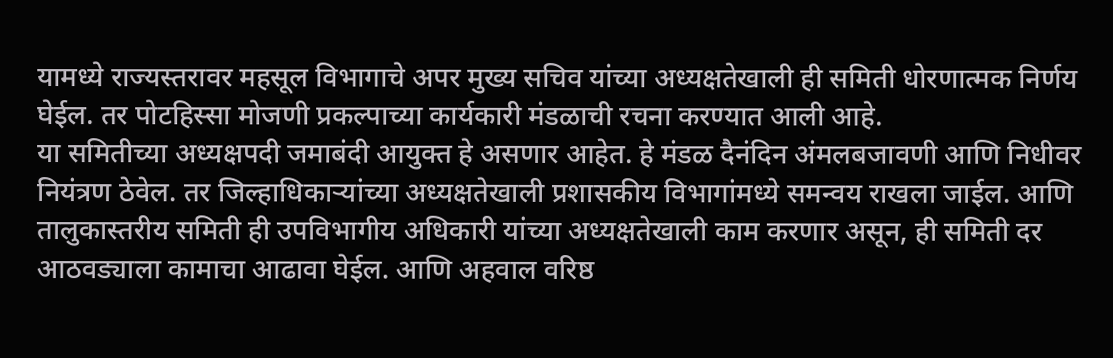यामध्ये राज्यस्तरावर महसूल विभागाचे अपर मुख्य सचिव यांच्या अध्यक्षतेखाली ही समिती धोरणात्मक निर्णय घेईल. तर पोटहिस्सा मोजणी प्रकल्पाच्या कार्यकारी मंडळाची रचना करण्यात आली आहे.
या समितीच्या अध्यक्षपदी जमाबंदी आयुक्त हे असणार आहेत. हे मंडळ दैनंदिन अंमलबजावणी आणि निधीवर नियंत्रण ठेवेल. तर जिल्हाधिकाऱ्यांच्या अध्यक्षतेखाली प्रशासकीय विभागांमध्ये समन्वय राखला जाईल. आणि तालुकास्तरीय समिती ही उपविभागीय अधिकारी यांच्या अध्यक्षतेखाली काम करणार असून, ही समिती दर आठवड्याला कामाचा आढावा घेईल. आणि अहवाल वरिष्ठ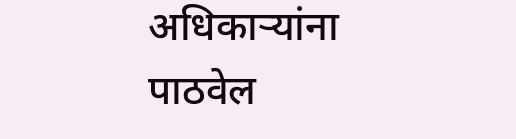अधिकाऱ्यांना पाठवेल